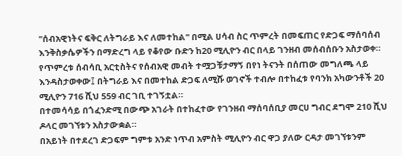"ሰብአዊነትና ፍቅር ለትግራይ እና ለመተከል" በሚል ሀሳብ ስር ጥምረት በመፍጠር የድጋፍ ማሰባሰብ እንቅስቃሴዎችን በማድረግ ላይ የቆየው ቡድን ከ20 ሚሊዮን ብር በላይ ገንዘብ መሰብሰቡን አስታወቀ።
የጥምረቱ ሰብሳቢ አርቲስትና የሰብአዊ መብት ተሟጋቹታማኝ በየነ ትናንት በሰጠው መግለጫ ላይ እንዳስታወቀው፤ በትግራይ እና በመተከል ድጋፍ ለሚሹ ወገኖች ተብሎ በተከፈቱ የባንክ አካውንቶች 20 ሚሊዮን 716 ሺህ 559 ብር ገቢ ተገኝቷል።
በተመሳሳይ በጎፈንድሚ በውጭ አገራት በተከፈተው የገንዘብ ማሰባሰቢያ መርሀ ግብር ደግሞ 210 ሺህ ዶላር መገኘቱን አስታውቋል።
በአይነት በተደረገ ድጋፍም ግምቱ አንድ ነጥብ አምስት ሚሊዮን ብር ዋጋ ያለው ርዳታ መገኘቱንም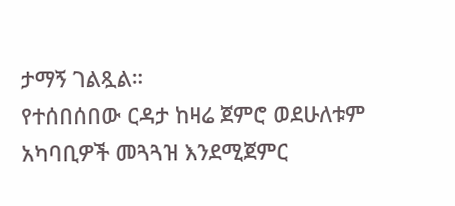ታማኝ ገልጿል።
የተሰበሰበው ርዳታ ከዛሬ ጀምሮ ወደሁለቱም አካባቢዎች መጓጓዝ እንደሚጀምር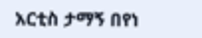አርቲስ ታማኝ በየነ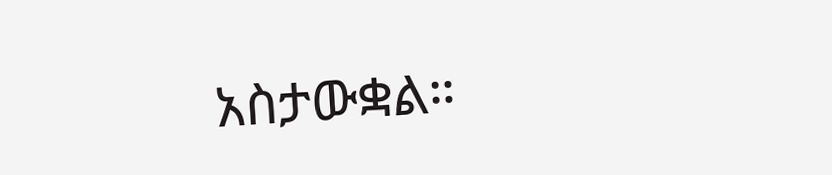አስታውቋል።